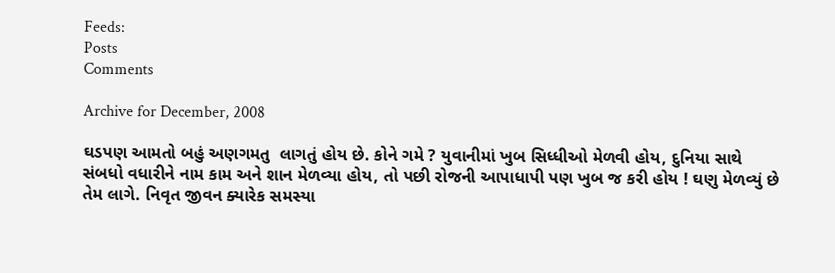Feeds:
Posts
Comments

Archive for December, 2008

ઘડપણ આમતો બહું અણગમતુ  લાગતું હોય છે. કોને ગમે ? યુવાનીમાં ખુબ સિધ્ધીઓ મેળવી હોય, દુનિયા સાથે સંબધો વધારીને નામ કામ અને શાન મેળવ્યા હોય, તો પછી રોજની આપાધાપી પણ ખુબ જ કરી હોય ! ઘણુ મેળવ્યું છે તેમ લાગે. નિવૃત જીવન ક્યારેક સમસ્યા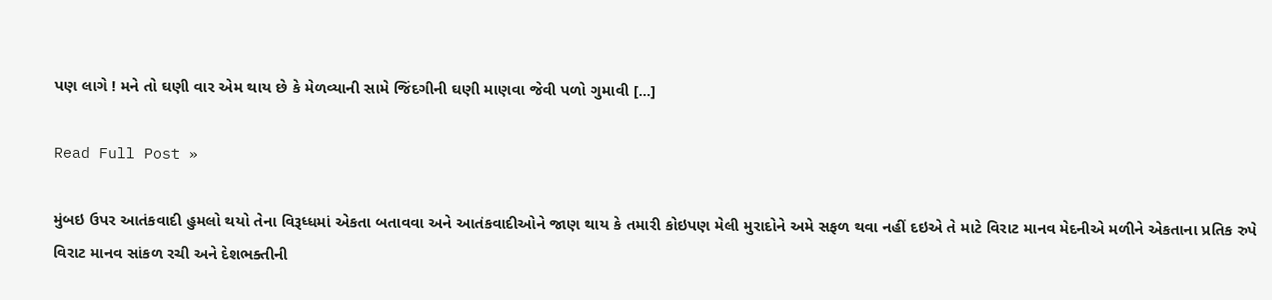પણ લાગે ! મને તો ઘણી વાર એમ થાય છે કે મેળવ્યાની સામે જિંદગીની ઘણી માણવા જેવી પળો ગુમાવી [...]

Read Full Post »

મુંબઇ ઉપર આતંકવાદી હુમલો થયો તેના વિરૂધ્ધમાં એકતા બતાવવા અને આતંકવાદીઓને જાણ થાય કે તમારી કોઇપણ મેલી મુરાદોને અમે સફળ થવા નહીં દઇએ તે માટે વિરાટ માનવ મેદનીએ મળીને એકતાના પ્રતિક રુપે વિરાટ માનવ સાંકળ રચી અને દેશભક્તીની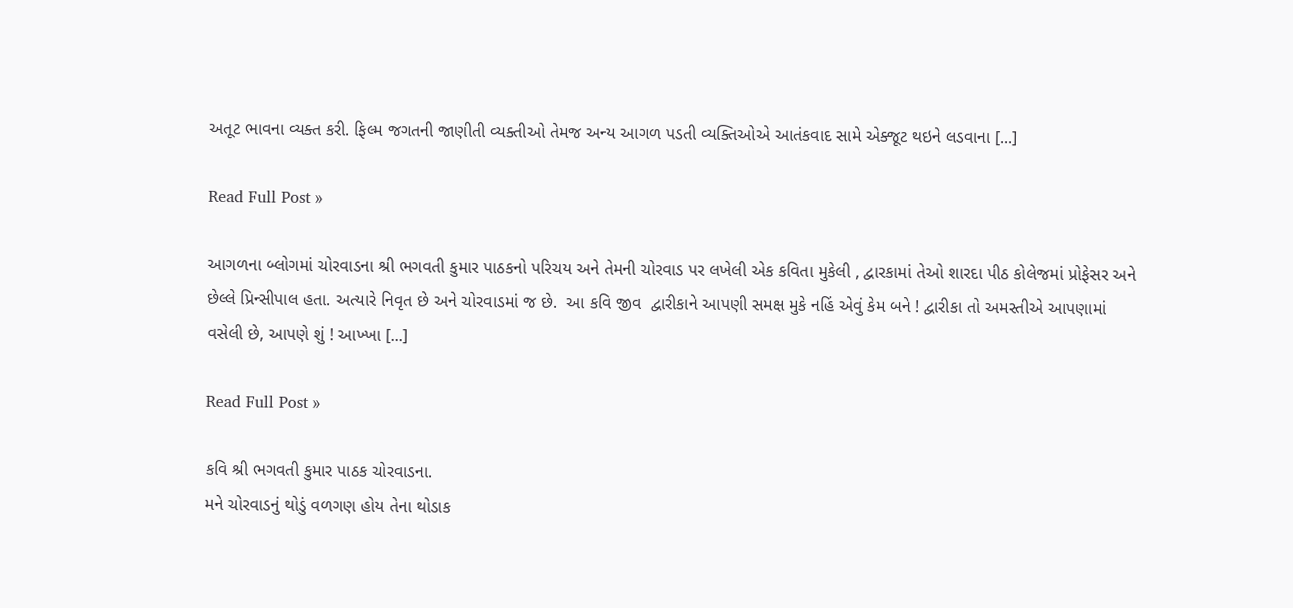અતૂટ ભાવના વ્યક્ત કરી. ફિલ્મ જગતની જાણીતી વ્યક્તીઓ તેમજ અન્ય આગળ પડતી વ્યક્તિઓએ આતંકવાદ સામે એક્જૂટ થઇને લડવાના [...]

Read Full Post »

આગળના બ્લોગમાં ચોરવાડના શ્રી ભગવતી કુમાર પાઠકનો પરિચય અને તેમની ચોરવાડ પર લખેલી એક કવિતા મુકેલી , દ્વારકામાં તેઓ શારદા પીઠ કોલેજમાં પ્રોફેસર અને છેલ્લે પ્રિન્સીપાલ હતા. અત્યારે નિવૃત છે અને ચોરવાડમાં જ છે.  આ કવિ જીવ  દ્વારીકાને આપણી સમક્ષ મુકે નહિં એવું કેમ બને ! દ્વારીકા તો અમસ્તીએ આપણામાં વસેલી છે, આપણે શું ! આખ્ખા [...]

Read Full Post »

કવિ શ્રી ભગવતી કુમાર પાઠક ચોરવાડના.
મને ચોરવાડનું થોડું વળગણ હોય તેના થોડાક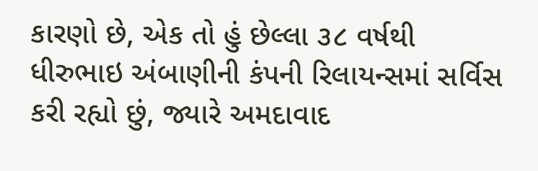કારણો છે, એક તો હું છેલ્લા ૩૮ વર્ષથી ધીરુભાઇ અંબાણીની કંપની રિલાયન્સમાં સર્વિસ કરી રહ્યો છું, જ્યારે અમદાવાદ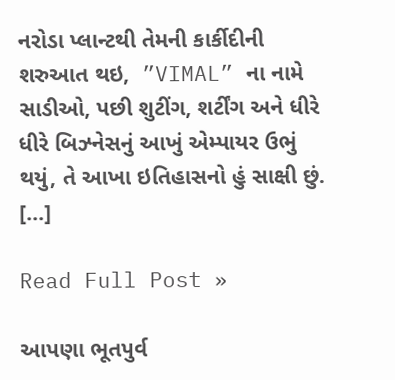નરોડા પ્લાન્ટથી તેમની કાર્કીદીની શરુઆત થઇ,  ”VIMAL” ના નામે સાડીઓ, પછી શુટીંગ, શર્ટીંગ અને ધીરે ધીરે બિઝ્નેસનું આખું એમ્પાયર ઉભું થયું, તે આખા ઇતિહાસનો હું સાક્ષી છું. [...]

Read Full Post »

આપણા ભૂતપુર્વ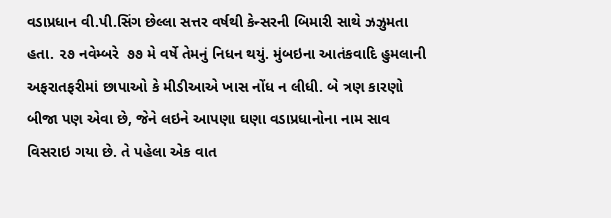વડાપ્રધાન વી.પી.સિંગ છેલ્લા સત્તર વર્ષથી કેન્સરની બિમારી સાથે ઝઝુમતા હતા. ૨૭ નવેમ્બરે  ૭૭ મે વર્ષે તેમનું નિધન થયું. મુંબઇના આતંકવાદિ હુમલાની અફરાતફરીમાં છાપાઓ કે મીડીઆએ ખાસ નોંધ ન લીધી. બે ત્રણ કારણો બીજા પણ એવા છે, જેને લઇને આપણા ઘણા વડાપ્રધાનોના નામ સાવ વિસરાઇ ગયા છે. તે પહેલા એક વાત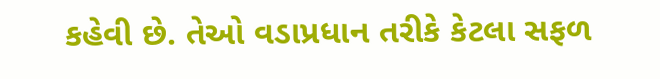કહેવી છે. તેઓ વડાપ્રધાન તરીકે કેટલા સફળ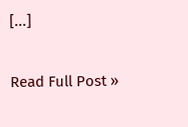[...]

Read Full Post »